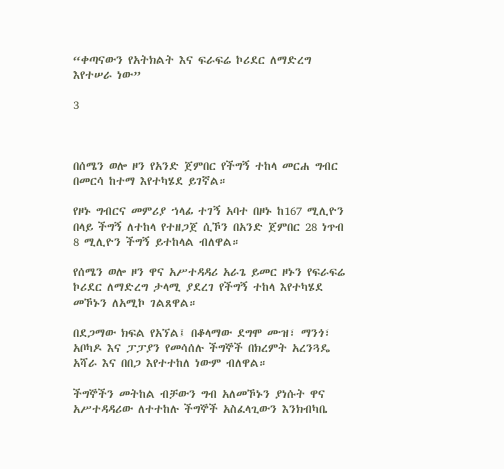“ቀጣናውን የአትክልት እና ፍራፍሬ ኮሪደር ለማድረግ እየተሠራ ነው”

3



በሰሜን ወሎ ዞን የአንድ ጀምበር የችግኝ ተከላ መርሐ ግብር በመርሳ ከተማ እየተካሄደ ይገኛል።

የዞኑ ግብርና መምሪያ ኀላፊ ተገኝ አባተ በዞኑ ከ167 ሚሊዮን በላይ ችግኝ ለተከላ የተዘጋጀ ሲኾን በአንድ ጀምበር 28 ነጥብ 8 ሚሊዮን ችግኝ ይተከላል ብለዋል።

የሰሜን ወሎ ዞን ዋና አሥተዳዳሪ አራጌ ይመር ዞኑን የፍራፍሬ ኮሪደር ለማድረግ ታላሚ ያደረገ የችግኝ ተከላ እየተካሄደ መኾኑን ለአሚኮ ገልጸዋል።

በደጋማው ክፍል የአኘል፤ በቆላማው ደግሞ ሙዝ፣ ማንጎ፣ አቦካዶ እና ፓፓያን የመሳሰሉ ችግኞች በክረምት አረንጓዴ አሻራ እና በበጋ እየተተከለ ነውም ብለዋል።

ችግኞችን መትከል ብቻውን ግብ አለመኾኑን ያነሱት ዋና አሥተዳዳሪው ለተተከሉ ችግኞች አስፈላጊውን እንክብካቤ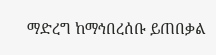ማድረግ ከማኅበረሰቡ ይጠበቃል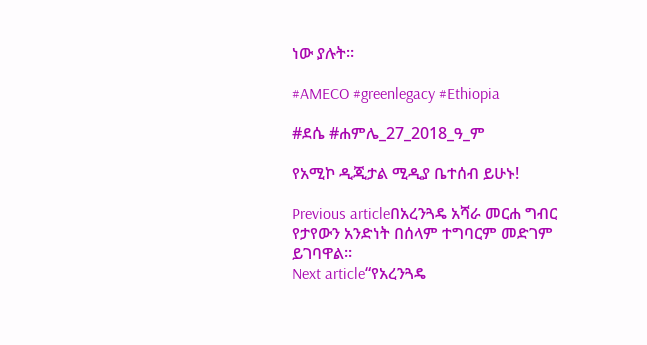ነው ያሉት።

#AMECO #greenlegacy #Ethiopia

#ደሴ #ሐምሌ_27_2018_ዓ_ም

የአሚኮ ዲጂታል ሚዲያ ቤተሰብ ይሁኑ!

Previous articleበአረንጓዴ አሻራ መርሐ ግብር የታየውን አንድነት በሰላም ተግባርም መድገም ይገባዋል።
Next article“የአረንጓዴ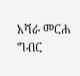አሻራ መርሐ ግብር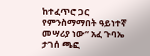ከተፈጥሮ ጋር የምንስማማበት ዓይነተኛ መሣሪያ ነው” አፈ ጉባኤ ታገሰ ጫፎ